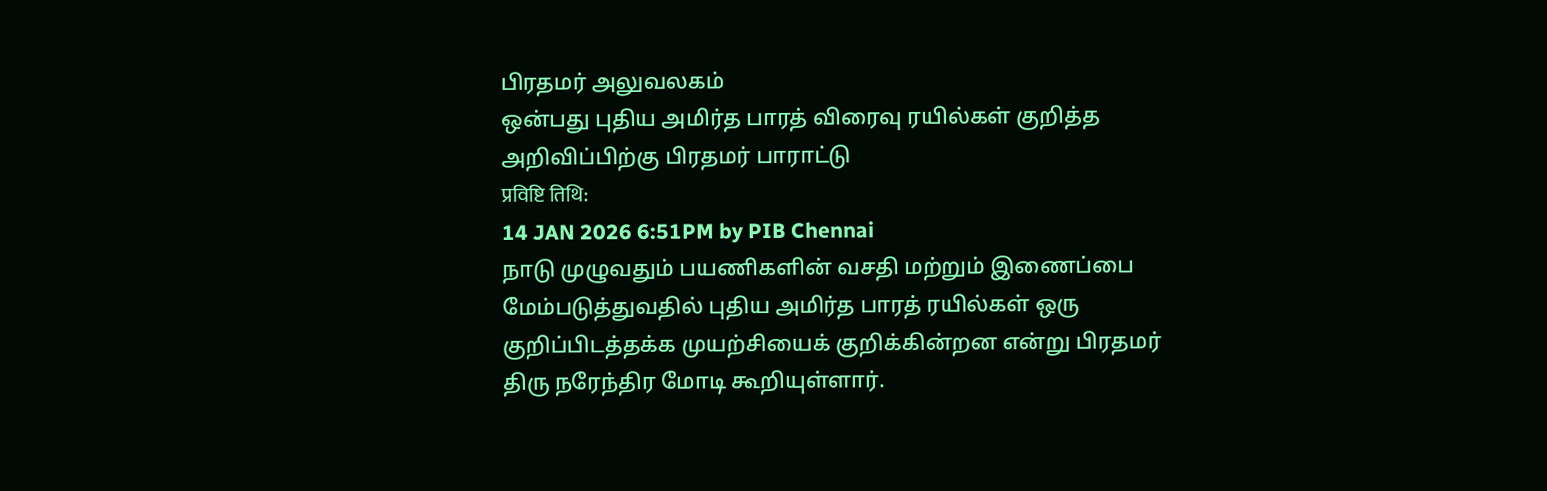பிரதமர் அலுவலகம்
ஒன்பது புதிய அமிர்த பாரத் விரைவு ரயில்கள் குறித்த அறிவிப்பிற்கு பிரதமர் பாராட்டு
प्रविष्टि तिथि:
14 JAN 2026 6:51PM by PIB Chennai
நாடு முழுவதும் பயணிகளின் வசதி மற்றும் இணைப்பை மேம்படுத்துவதில் புதிய அமிர்த பாரத் ரயில்கள் ஒரு குறிப்பிடத்தக்க முயற்சியைக் குறிக்கின்றன என்று பிரதமர் திரு நரேந்திர மோடி கூறியுள்ளார்.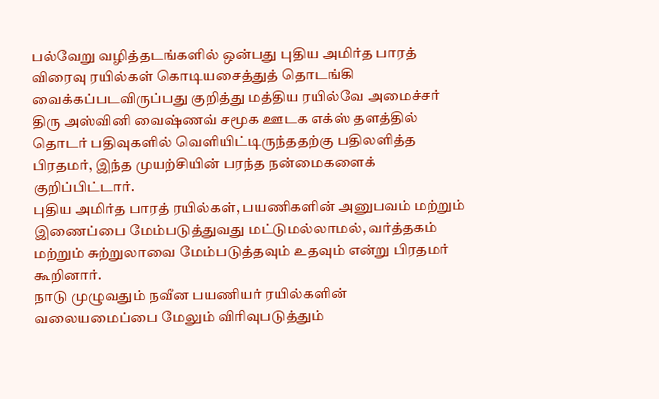பல்வேறு வழித்தடங்களில் ஒன்பது புதிய அமிர்த பாரத் விரைவு ரயில்கள் கொடியசைத்துத் தொடங்கி வைக்கப்படவிருப்பது குறித்து மத்திய ரயில்வே அமைச்சர் திரு அஸ்வினி வைஷ்ணவ் சமூக ஊடக எக்ஸ் தளத்தில் தொடர் பதிவுகளில் வெளியிட்டிருந்ததற்கு பதிலளித்த பிரதமர், இந்த முயற்சியின் பரந்த நன்மைகளைக் குறிப்பிட்டார்.
புதிய அமிர்த பாரத் ரயில்கள், பயணிகளின் அனுபவம் மற்றும் இணைப்பை மேம்படுத்துவது மட்டுமல்லாமல், வர்த்தகம் மற்றும் சுற்றுலாவை மேம்படுத்தவும் உதவும் என்று பிரதமர் கூறினார்.
நாடு முழுவதும் நவீன பயணியர் ரயில்களின் வலையமைப்பை மேலும் விரிவுபடுத்தும்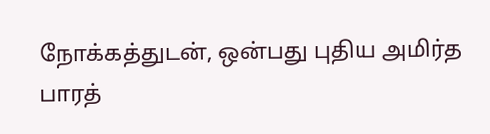நோக்கத்துடன், ஒன்பது புதிய அமிர்த பாரத்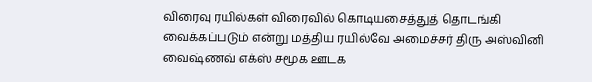விரைவு ரயில்கள் விரைவில் கொடியசைத்துத் தொடங்கி வைக்கப்படும் என்று மத்திய ரயில்வே அமைச்சர் திரு அஸ்வினி வைஷ்ணவ் எக்ஸ் சமூக ஊடக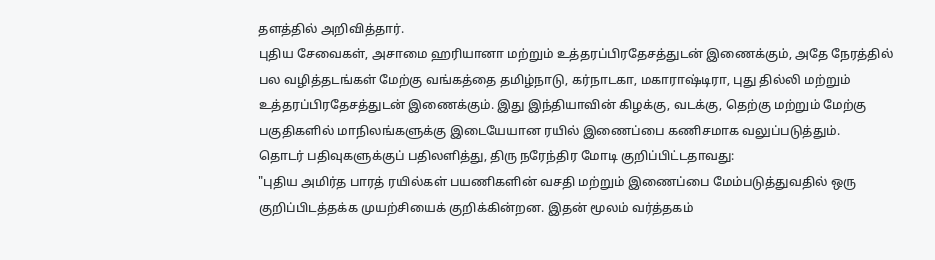தளத்தில் அறிவித்தார்.
புதிய சேவைகள், அசாமை ஹரியானா மற்றும் உத்தரப்பிரதேசத்துடன் இணைக்கும், அதே நேரத்தில் பல வழித்தடங்கள் மேற்கு வங்கத்தை தமிழ்நாடு, கர்நாடகா, மகாராஷ்டிரா, புது தில்லி மற்றும் உத்தரப்பிரதேசத்துடன் இணைக்கும். இது இந்தியாவின் கிழக்கு, வடக்கு, தெற்கு மற்றும் மேற்கு பகுதிகளில் மாநிலங்களுக்கு இடையேயான ரயில் இணைப்பை கணிசமாக வலுப்படுத்தும்.
தொடர் பதிவுகளுக்குப் பதிலளித்து, திரு நரேந்திர மோடி குறிப்பிட்டதாவது:
"புதிய அமிர்த பாரத் ரயில்கள் பயணிகளின் வசதி மற்றும் இணைப்பை மேம்படுத்துவதில் ஒரு குறிப்பிடத்தக்க முயற்சியைக் குறிக்கின்றன. இதன் மூலம் வர்த்தகம்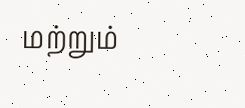மற்றும்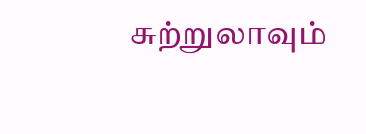சுற்றுலாவும்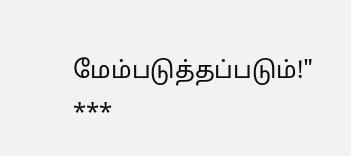மேம்படுத்தப்படும்!"
***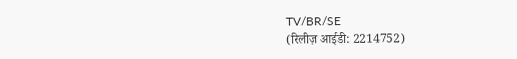TV/BR/SE
(रिलीज़ आईडी: 2214752)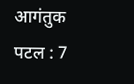आगंतुक पटल : 7